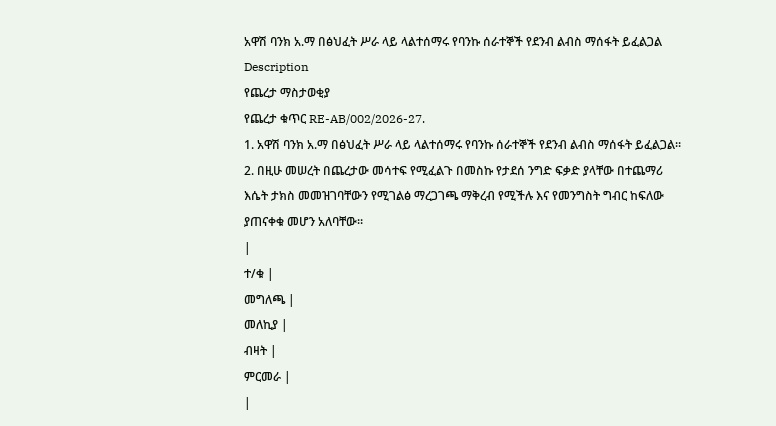አዋሽ ባንክ አ.ማ በፅህፈት ሥራ ላይ ላልተሰማሩ የባንኩ ሰራተኞች የደንብ ልብስ ማሰፋት ይፈልጋል
Description
የጨረታ ማስታወቂያ
የጨረታ ቁጥር RE-AB/002/2026-27.
1. አዋሽ ባንክ አ.ማ በፅህፈት ሥራ ላይ ላልተሰማሩ የባንኩ ሰራተኞች የደንብ ልብስ ማሰፋት ይፈልጋል።
2. በዚሁ መሠረት በጨረታው መሳተፍ የሚፈልጉ በመስኩ የታደሰ ንግድ ፍቃድ ያላቸው በተጨማሪ እሴት ታክስ መመዝገባቸውን የሚገልፅ ማረጋገጫ ማቅረብ የሚችሉ እና የመንግስት ግብር ከፍለው ያጠናቀቁ መሆን አለባቸው።
|
ተ/ቁ |
መግለጫ |
መለኪያ |
ብዛት |
ምርመራ |
|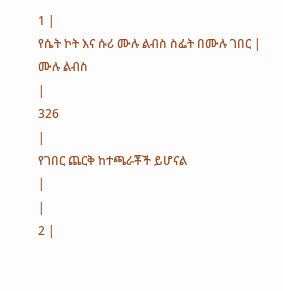1 |
የሴት ኮት እና ሱሪ ሙሉ ልብስ ስፌት በሙሉ ገበር |
ሙሉ ልብስ
|
326
|
የገበር ጨርቅ ከተጫራቾች ይሆናል
|
|
2 |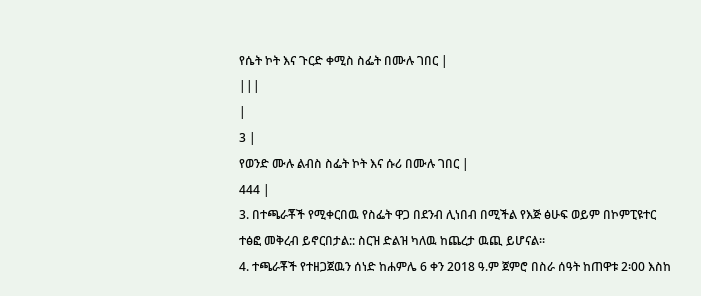የሴት ኮት እና ጉርድ ቀሚስ ስፌት በሙሉ ገበር |
|||
|
3 |
የወንድ ሙሉ ልብስ ስፌት ኮት እና ሱሪ በሙሉ ገበር |
444 |
3. በተጫራቾች የሚቀርበዉ የስፌት ዋጋ በደንብ ሊነበብ በሚችል የእጅ ፅሁፍ ወይም በኮምፒዩተር ተፅፎ መቅረብ ይኖርበታል:: ስርዝ ድልዝ ካለዉ ከጨረታ ዉጪ ይሆናል።
4. ተጫራቾች የተዘጋጀዉን ሰነድ ከሐምሌ 6 ቀን 2018 ዓ.ም ጀምሮ በስራ ሰዓት ከጠዋቱ 2፡00 እስከ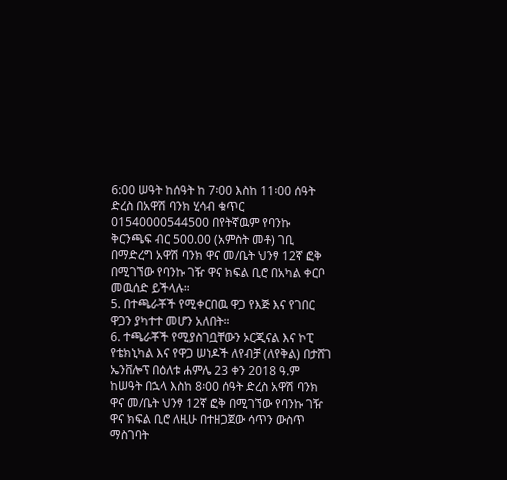6:00 ሠዓት ከሰዓት ከ 7፡00 እስከ 11፡00 ሰዓት ድረስ በአዋሽ ባንክ ሂሳብ ቁጥር 01540000544500 በየትኛዉም የባንኩ ቅርንጫፍ ብር 500.00 (አምስት መቶ) ገቢ በማድረግ አዋሽ ባንክ ዋና መ/ቤት ህንፃ 12ኛ ፎቅ በሚገኘው የባንኩ ገዥ ዋና ክፍል ቢሮ በአካል ቀርቦ መዉሰድ ይችላሉ።
5. በተጫራቾች የሚቀርበዉ ዋጋ የእጅ እና የገበር ዋጋን ያካተተ መሆን አለበት።
6. ተጫራቾች የሚያስገቧቸውን ኦርጂናል እና ኮፒ የቴክኒካል እና የዋጋ ሠነዶች ለየብቻ (ለየቅል) በታሸገ ኤንቨሎፕ በዕለቱ ሐምሌ 23 ቀን 2018 ዓ.ም ከሠዓት በኋላ እስከ 8፡00 ሰዓት ድረስ አዋሽ ባንክ ዋና መ/ቤት ህንፃ 12ኛ ፎቅ በሚገኘው የባንኩ ገዥ ዋና ክፍል ቢሮ ለዚሁ በተዘጋጀው ሳጥን ውስጥ ማስገባት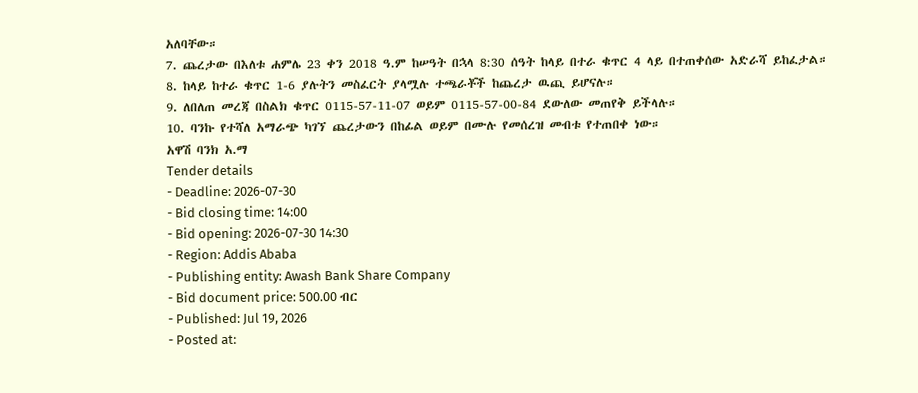አለባቸው።
7. ጨረታው በእለቱ ሐምሌ 23 ቀን 2018 ዓ.ም ከሠዓት በኋላ 8:30 ሰዓት ከላይ በተራ ቁጥር 4 ላይ በተጠቀሰው አድራሻ ይከፈታል።
8. ከላይ ከተራ ቁጥር 1-6 ያሉትን መስፈርት ያላሟሉ ተጫራቾች ከጨረታ ዉጪ ይሆናሉ።
9. ለበለጠ መረጃ በስልክ ቁጥር 0115-57-11-07 ወይም 0115-57-00-84 ደውለው መጠየቅ ይችላሉ።
10. ባንኩ የተሻለ አማራጭ ካገኘ ጨረታውን በከፊል ወይም በሙሉ የመሰረዝ መብቱ የተጠበቀ ነው።
አዋሽ ባንክ አ.ማ
Tender details
- Deadline: 2026-07-30
- Bid closing time: 14:00
- Bid opening: 2026-07-30 14:30
- Region: Addis Ababa
- Publishing entity: Awash Bank Share Company
- Bid document price: 500.00 ብር
- Published: Jul 19, 2026
- Posted at: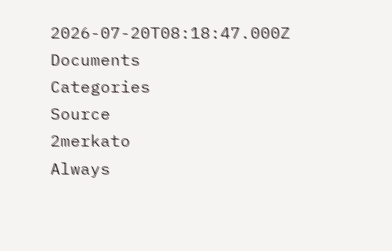2026-07-20T08:18:47.000Z
Documents
Categories
Source
2merkato
Always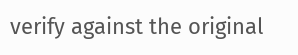verify against the original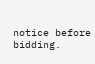notice before bidding.